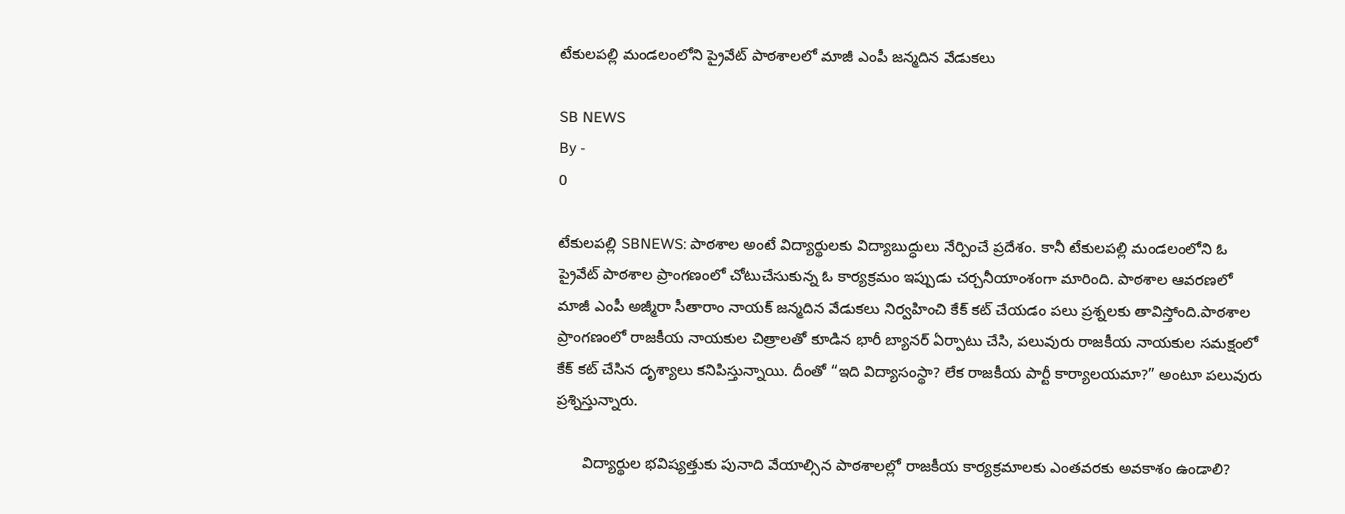టేకులపల్లి మండలంలోని ప్రైవేట్ పాఠశాలలో మాజీ ఎంపీ జన్మదిన వేడుకలు

SB NEWS
By -
0

టేకులపల్లి SBNEWS: పాఠశాల అంటే విద్యార్థులకు విద్యాబుద్ధులు నేర్పించే ప్రదేశం. కానీ టేకులపల్లి మండలంలోని ఓ ప్రైవేట్ పాఠశాల ప్రాంగణంలో చోటుచేసుకున్న ఓ కార్యక్రమం ఇప్పుడు చర్చనీయాంశంగా మారింది. పాఠశాల ఆవరణలో మాజీ ఎంపీ అజ్మీరా సీతారాం నాయక్ జన్మదిన వేడుకలు నిర్వహించి కేక్ కట్ చేయడం పలు ప్రశ్నలకు తావిస్తోంది.పాఠశాల ప్రాంగణంలో రాజకీయ నాయకుల చిత్రాలతో కూడిన భారీ బ్యానర్ ఏర్పాటు చేసి, పలువురు రాజకీయ నాయకుల సమక్షంలో కేక్ కట్ చేసిన దృశ్యాలు కనిపిస్తున్నాయి. దీంతో “ఇది విద్యాసంస్థా? లేక రాజకీయ పార్టీ కార్యాలయమా?” అంటూ పలువురు ప్రశ్నిస్తున్నారు.

      విద్యార్థుల భవిష్యత్తుకు పునాది వేయాల్సిన పాఠశాలల్లో రాజకీయ కార్యక్రమాలకు ఎంతవరకు అవకాశం ఉండాలి?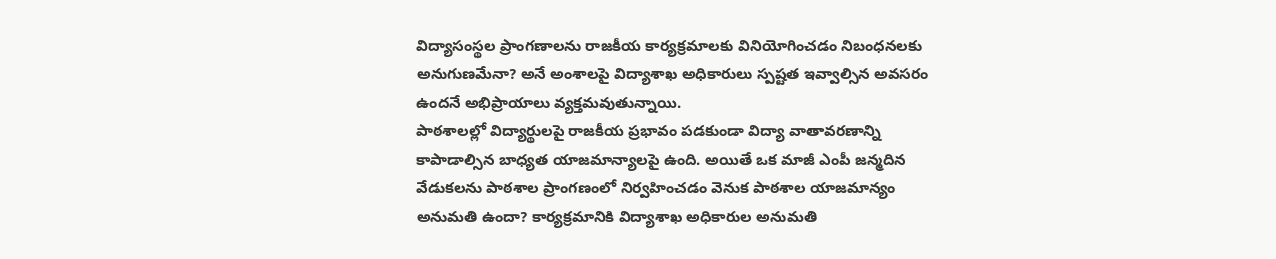విద్యాసంస్థల ప్రాంగణాలను రాజకీయ కార్యక్రమాలకు వినియోగించడం నిబంధనలకు అనుగుణమేనా? అనే అంశాలపై విద్యాశాఖ అధికారులు స్పష్టత ఇవ్వాల్సిన అవసరం ఉందనే అభిప్రాయాలు వ్యక్తమవుతున్నాయి.
పాఠశాలల్లో విద్యార్థులపై రాజకీయ ప్రభావం పడకుండా విద్యా వాతావరణాన్ని కాపాడాల్సిన బాధ్యత యాజమాన్యాలపై ఉంది. అయితే ఒక మాజీ ఎంపీ జన్మదిన వేడుకలను పాఠశాల ప్రాంగణంలో నిర్వహించడం వెనుక పాఠశాల యాజమాన్యం అనుమతి ఉందా? కార్యక్రమానికి విద్యాశాఖ అధికారుల అనుమతి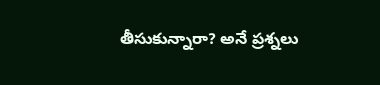తీసుకున్నారా? అనే ప్రశ్నలు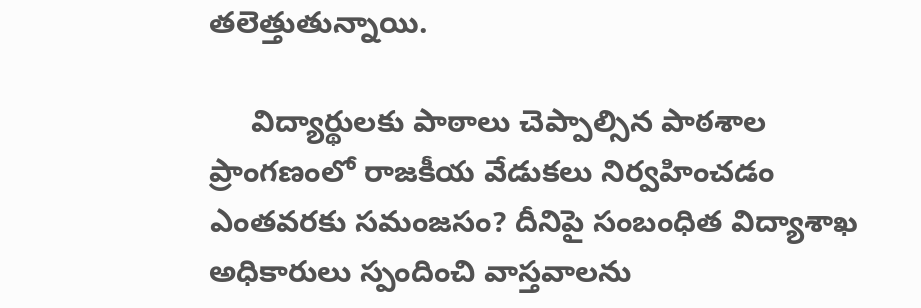తలెత్తుతున్నాయి.

     విద్యార్థులకు పాఠాలు చెప్పాల్సిన పాఠశాల ప్రాంగణంలో రాజకీయ వేడుకలు నిర్వహించడం ఎంతవరకు సమంజసం? దీనిపై సంబంధిత విద్యాశాఖ అధికారులు స్పందించి వాస్తవాలను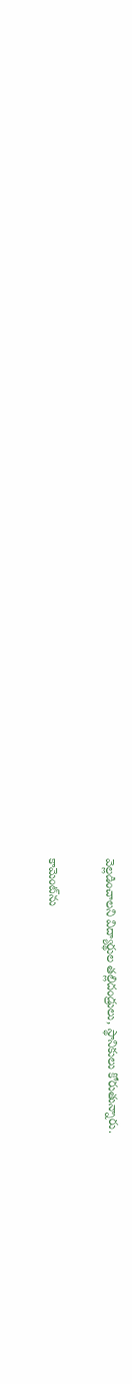వెల్లడించాలని విద్యార్థుల తల్లిదండ్రులు, స్థానికులు కోరుతున్నారు.

కామెంట్‌ను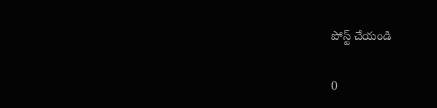పోస్ట్ చేయండి

0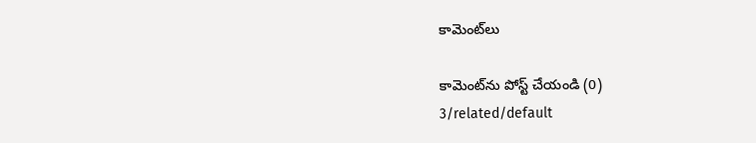కామెంట్‌లు

కామెంట్‌ను పోస్ట్ చేయండి (0)
3/related/default